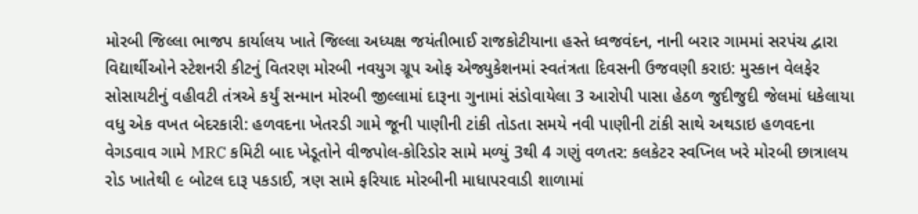મોરબી જિલ્લા ભાજપ કાર્યાલય ખાતે જિલ્લા અધ્યક્ષ જયંતીભાઈ રાજકોટીયાના હસ્તે ધ્વજવંદન, નાની બરાર ગામમાં સરપંચ દ્વારા વિદ્યાર્થીઓને સ્ટેશનરી કીટનું વિતરણ મોરબી નવયુગ ગ્રૂપ ઓફ એજ્યુકેશનમાં સ્વતંત્રતા દિવસની ઉજવણી કરાઇ: મુસ્કાન વેલફેર સોસાયટીનું વહીવટી તંત્રએ કર્યું સન્માન મોરબી જીલ્લામાં દારૂના ગુનામાં સંડોવાયેલા 3 આરોપી પાસા હેઠળ જુદીજુદી જેલમાં ધકેલાયા વધુ એક વખત બેદરકારી: હળવદના ખેતરડી ગામે જૂની પાણીની ટાંકી તોડતા સમયે નવી પાણીની ટાંકી સાથે અથડાઇ હળવદના વેગડવાવ ગામે MRC કમિટી બાદ ખેડૂતોને વીજપોલ-કોરિડોર સામે મળ્યું 3થી 4 ગણું વળતર: કલકેટર સ્વપ્નિલ ખરે મોરબી છાત્રાલય રોડ ખાતેથી ૯ બોટલ દારૂ પકડાઈ, ત્રણ સામે ફરિયાદ મોરબીની માધાપરવાડી શાળામાં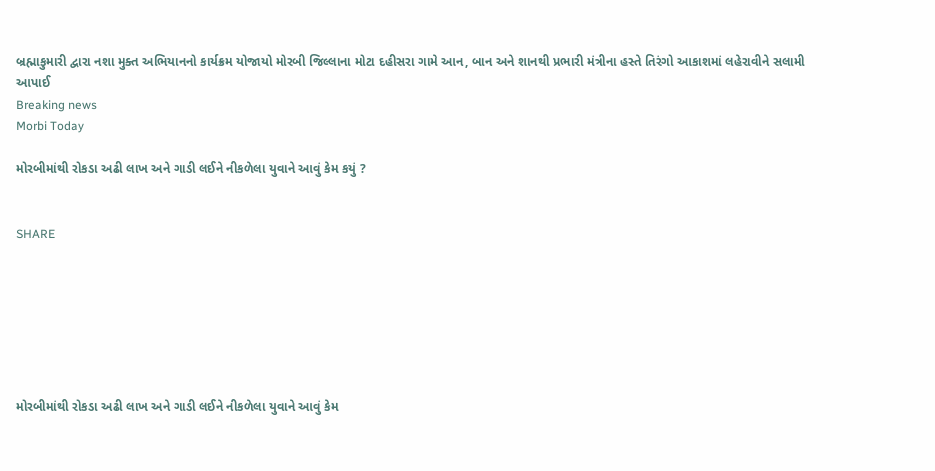બ્રહ્માકુમારી દ્વારા નશા મુક્ત અભિયાનનો કાર્યક્રમ યોજાયો મોરબી જિલ્લાના મોટા દહીસરા ગામે આન, બાન અને શાનથી પ્રભારી મંત્રીના હસ્તે તિરંગો આકાશમાં લહેરાવીને સલામી આપાઈ
Breaking news
Morbi Today

મોરબીમાંથી રોકડા અઢી લાખ અને ગાડી લઈને નીકળેલા યુવાને આવું કેમ કયું ?


SHARE







મોરબીમાંથી રોકડા અઢી લાખ અને ગાડી લઈને નીકળેલા યુવાને આવું કેમ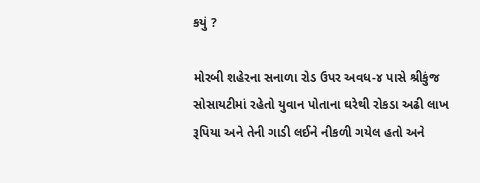કયું ?

મોરબી શહેરના સનાળા રોડ ઉપર અવધ-૪ પાસે શ્રીકુંજ સોસાયટીમાં રહેતો યુવાન પોતાના ઘરેથી રોકડા અઢી લાખ રૂપિયા અને તેની ગાડી લઈને નીકળી ગયેલ હતો અને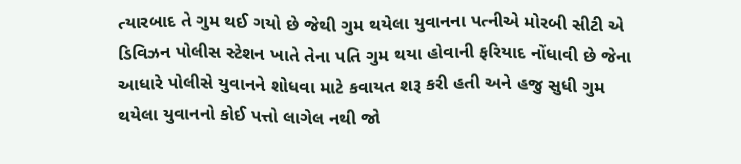ત્યારબાદ તે ગુમ થઈ ગયો છે જેથી ગુમ થયેલા યુવાનના પત્નીએ મોરબી સીટી એ ડિવિઝન પોલીસ સ્ટેશન ખાતે તેના પતિ ગુમ થયા હોવાની ફરિયાદ નોંધાવી છે જેના આધારે પોલીસે યુવાનને શોધવા માટે કવાયત શરૂ કરી હતી અને હજુ સુધી ગુમ થયેલા યુવાનનો કોઈ પત્તો લાગેલ નથી જો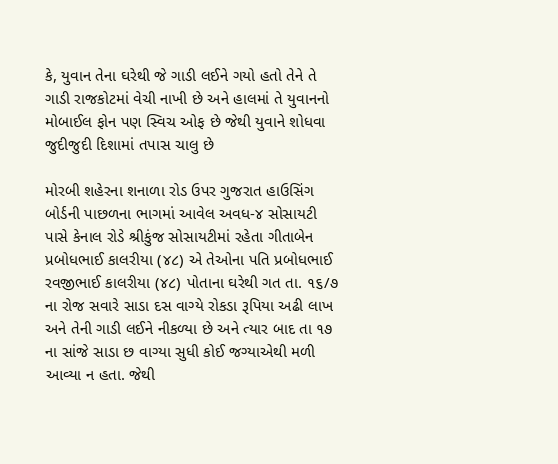કે, યુવાન તેના ઘરેથી જે ગાડી લઈને ગયો હતો તેને તે ગાડી રાજકોટમાં વેચી નાખી છે અને હાલમાં તે યુવાનનો મોબાઈલ ફોન પણ સ્વિચ ઓફ છે જેથી યુવાને શોધવા જુદીજુદી દિશામાં તપાસ ચાલુ છે

મોરબી શહેરના શનાળા રોડ ઉપર ગુજરાત હાઉસિંગ બોર્ડની પાછળના ભાગમાં આવેલ અવધ-૪ સોસાયટી પાસે કેનાલ રોડે શ્રીકુંજ સોસાયટીમાં રહેતા ગીતાબેન પ્રબોધભાઈ કાલરીયા (૪૮) એ તેઓના પતિ પ્રબોધભાઈ રવજીભાઈ કાલરીયા (૪૮) પોતાના ઘરેથી ગત તા. ૧૬/૭ ના રોજ સવારે સાડા દસ વાગ્યે રોકડા રૂપિયા અઢી લાખ અને તેની ગાડી લઈને નીકળ્યા છે અને ત્યાર બાદ તા ૧૭ ના સાંજે સાડા છ વાગ્યા સુધી કોઈ જગ્યાએથી મળી આવ્યા ન હતા. જેથી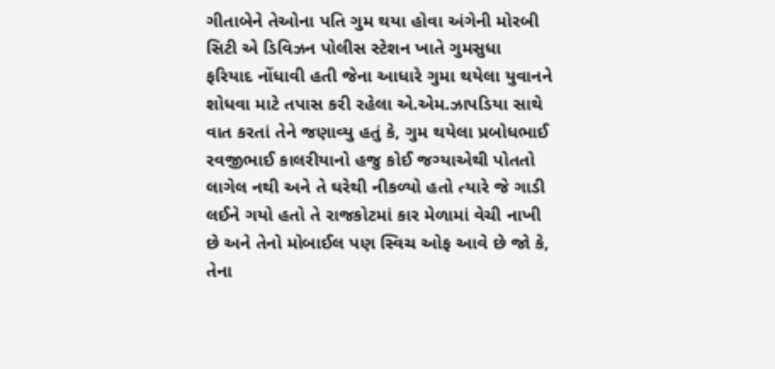ગીતાબેને તેઓના પતિ ગુમ થયા હોવા અંગેની મોરબી સિટી એ ડિવિઝન પોલીસ સ્ટેશન ખાતે ગુમસુધા ફરિયાદ નોંધાવી હતી જેના આધારે ગુમા થયેલા યુવાનને શોધવા માટે તપાસ કરી રહેલા એ.એમ.ઝાપડિયા સાથે વાત કરતાં તેને જણાવ્યુ હતું કે, ગુમ થયેલા પ્રબોધભાઈ રવજીભાઈ કાલરીયાનો હજુ કોઈ જગ્યાએથી પોતતો લાગેલ નથી અને તે ઘરેથી નીકળ્યો હતો ત્યારે જે ગાડી લઈને ગયો હતો તે રાજકોટમાં કાર મેળામાં વેચી નાખી છે અને તેનો મોબાઈલ પણ સ્વિચ ઓફ આવે છે જો કે, તેના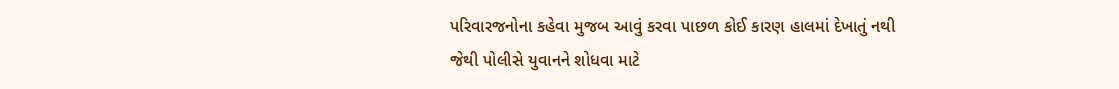પરિવારજનોના કહેવા મુજબ આવું કરવા પાછળ કોઈ કારણ હાલમાં દેખાતું નથી જેથી પોલીસે યુવાનને શોધવા માટે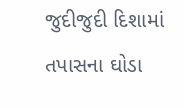જુદીજુદી દિશામાં તપાસના ઘોડા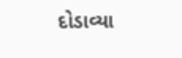દોડાવ્યા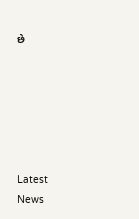છે






Latest News